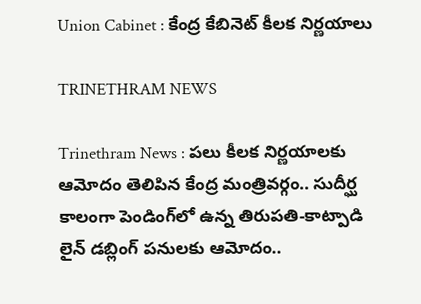Union Cabinet : కేంద్ర కేబినెట్ కీలక నిర్ణయాలు

TRINETHRAM NEWS

Trinethram News : పలు కీలక నిర్ణయాలకు ఆమోదం తెలిపిన కేంద్ర మంత్రివర్గం.. సుదీర్ఘ కాలంగా పెండింగ్‌లో ఉన్న తిరుపతి-కాట్పాడి లైన్ డబ్లింగ్ పనులకు ఆమోదం..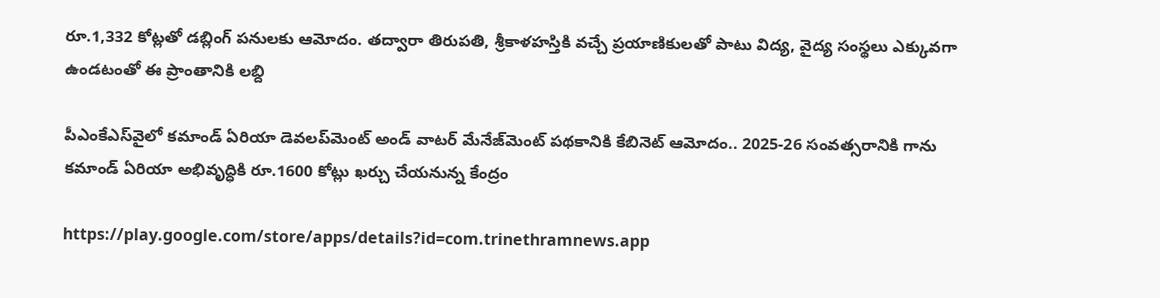రూ.1,332 కోట్లతో డబ్లింగ్‌ పనులకు ఆమోదం. తద్వారా తిరుపతి, శ్రీకాళహస్తికి వచ్చే ప్రయాణికులతో పాటు విద్య, వైద్య సంస్థలు ఎక్కువగా ఉండటంతో ఈ ప్రాంతానికి లబ్ది

పీఎంకేఎస్‌వైలో కమాండ్ ఏరియా డెవలప్‌మెంట్ అండ్ వాటర్ మేనేజ్‌మెంట్‌ పథకానికి కేబినెట్ ఆమోదం.. 2025-26 సంవత్సరానికి గాను కమాండ్ ఏరియా అభివృద్ధికి రూ.1600 కోట్లు ఖర్చు చేయనున్న కేంద్రం

https://play.google.com/store/apps/details?id=com.trinethramnews.app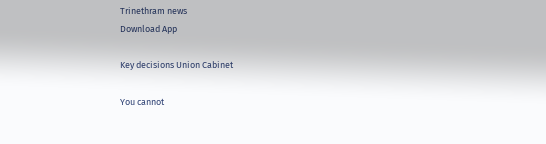Trinethram news
Download App

Key decisions Union Cabinet

You cannot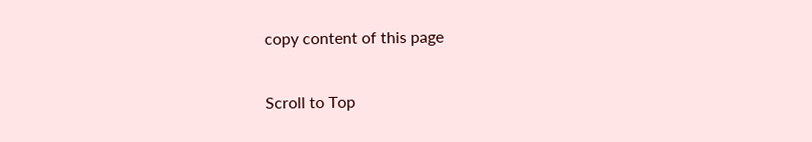copy content of this page

Scroll to Top